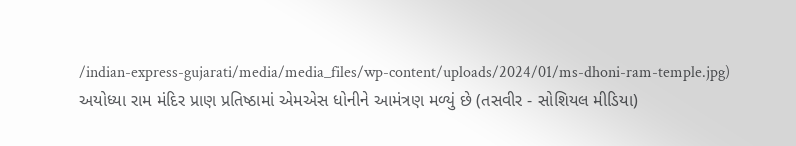/indian-express-gujarati/media/media_files/wp-content/uploads/2024/01/ms-dhoni-ram-temple.jpg)
અયોધ્યા રામ મંદિર પ્રાણ પ્રતિષ્ઠામાં એમએસ ધોનીને આમંત્રણ મળ્યું છે (તસવીર - સોશિયલ મીડિયા)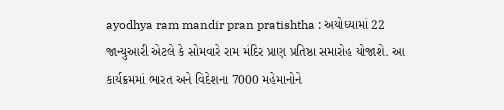ayodhya ram mandir pran pratishtha : અયોધ્યામાં 22 જાન્યુઆરી એટલે કે સોમવારે રામ મંદિર પ્રાણ પ્રતિષ્ઠા સમારોહ યોજાશે. આ કાર્યક્રમમાં ભારત અને વિદેશના 7000 મહેમાનોને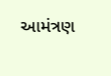આમંત્રણ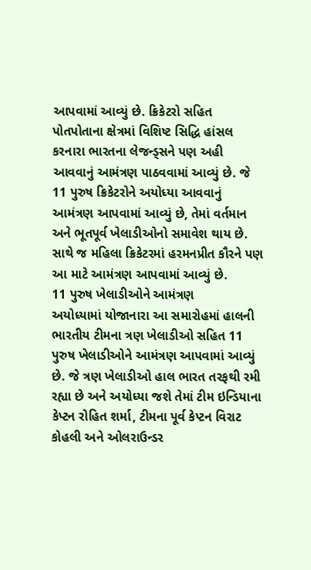આપવામાં આવ્યું છે. ક્રિકેટરો સહિત પોતપોતાના ક્ષેત્રમાં વિશિષ્ટ સિદ્ધિ હાંસલ કરનારા ભારતના લેજન્ડ્સને પણ અહી આવવાનું આમંત્રણ પાઠવવામાં આવ્યું છે. જે 11 પુરુષ ક્રિકેટરોને અયોધ્યા આવવાનું આમંત્રણ આપવામાં આવ્યું છે, તેમાં વર્તમાન અને ભૂતપૂર્વ ખેલાડીઓનો સમાવેશ થાય છે. સાથે જ મહિલા ક્રિકેટરમાં હરમનપ્રીત કૌરને પણ આ માટે આમંત્રણ આપવામાં આવ્યું છે.
11 પુરુષ ખેલાડીઓને આમંત્રણ
અયોધ્યામાં યોજાનારા આ સમારોહમાં હાલની ભારતીય ટીમના ત્રણ ખેલાડીઓ સહિત 11 પુરુષ ખેલાડીઓને આમંત્રણ આપવામાં આવ્યું છે. જે ત્રણ ખેલાડીઓ હાલ ભારત તરફથી રમી રહ્યા છે અને અયોધ્યા જશે તેમાં ટીમ ઇન્ડિયાના કેપ્ટન રોહિત શર્મા, ટીમના પૂર્વ કેપ્ટન વિરાટ કોહલી અને ઓલરાઉન્ડર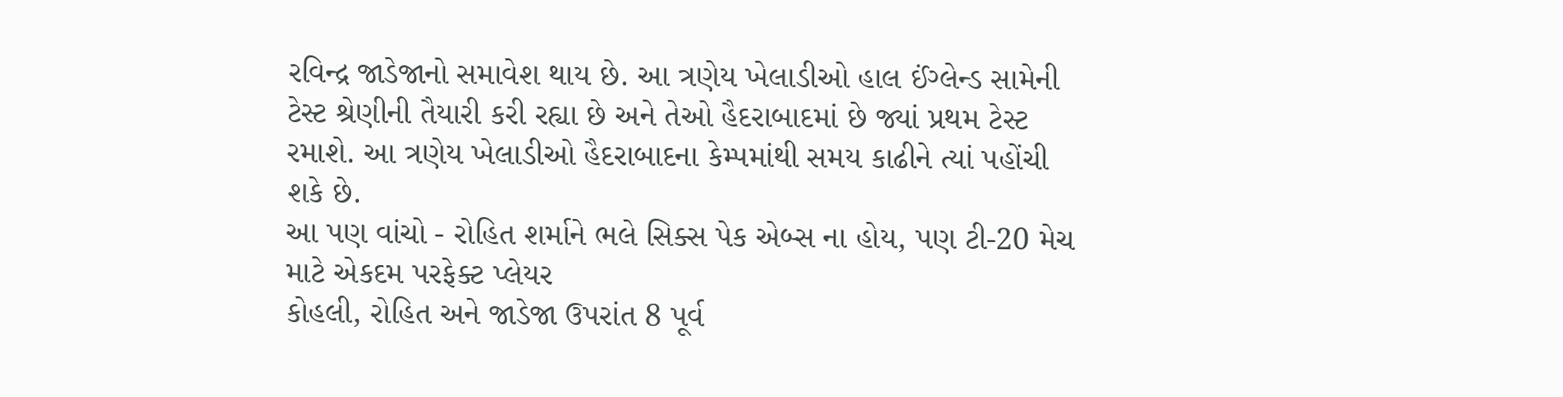રવિન્દ્ર જાડેજાનો સમાવેશ થાય છે. આ ત્રણેય ખેલાડીઓ હાલ ઈંગ્લેન્ડ સામેની ટેસ્ટ શ્રેણીની તૈયારી કરી રહ્યા છે અને તેઓ હૈદરાબાદમાં છે જ્યાં પ્રથમ ટેસ્ટ રમાશે. આ ત્રણેય ખેલાડીઓ હૈદરાબાદના કેમ્પમાંથી સમય કાઢીને ત્યાં પહોંચી શકે છે.
આ પણ વાંચો - રોહિત શર્માને ભલે સિક્સ પેક એબ્સ ના હોય, પણ ટી-20 મેચ માટે એકદમ પરફેક્ટ પ્લેયર
કોહલી, રોહિત અને જાડેજા ઉપરાંત 8 પૂર્વ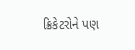ક્રિકેટરોને પણ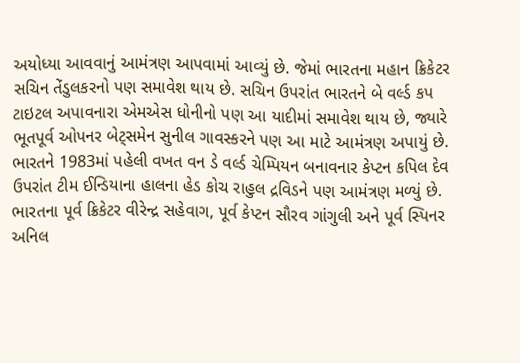અયોધ્યા આવવાનું આમંત્રણ આપવામાં આવ્યું છે. જેમાં ભારતના મહાન ક્રિકેટર સચિન તેંડુલકરનો પણ સમાવેશ થાય છે. સચિન ઉપરાંત ભારતને બે વર્લ્ડ કપ ટાઇટલ અપાવનારા એમએસ ધોનીનો પણ આ યાદીમાં સમાવેશ થાય છે, જ્યારે ભૂતપૂર્વ ઓપનર બેટ્સમેન સુનીલ ગાવસ્કરને પણ આ માટે આમંત્રણ અપાયું છે. ભારતને 1983માં પહેલી વખત વન ડે વર્લ્ડ ચેમ્પિયન બનાવનાર કેપ્ટન કપિલ દેવ ઉપરાંત ટીમ ઈન્ડિયાના હાલના હેડ કોચ રાહુલ દ્રવિડને પણ આમંત્રણ મળ્યું છે. ભારતના પૂર્વ ક્રિકેટર વીરેન્દ્ર સહેવાગ, પૂર્વ કેપ્ટન સૌરવ ગાંગુલી અને પૂર્વ સ્પિનર અનિલ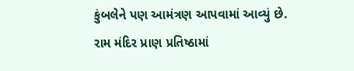કુંબલેને પણ આમંત્રણ આપવામાં આવ્યું છે.
રામ મંદિર પ્રાણ પ્રતિષ્ઠામાં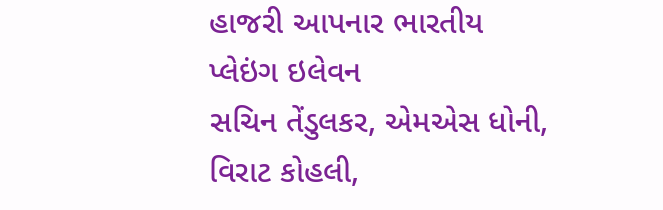હાજરી આપનાર ભારતીય પ્લેઇંગ ઇલેવન
સચિન તેંડુલકર, એમએસ ધોની, વિરાટ કોહલી,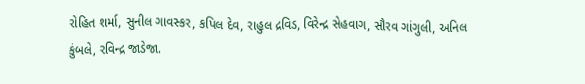રોહિત શર્મા, સુનીલ ગાવસ્કર, કપિલ દેવ, રાહુલ દ્રવિડ, વિરેન્દ્ર સેહવાગ, સૌરવ ગાંગુલી, અનિલ કુંબલે, રવિન્દ્ર જાડેજા.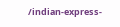/indian-express-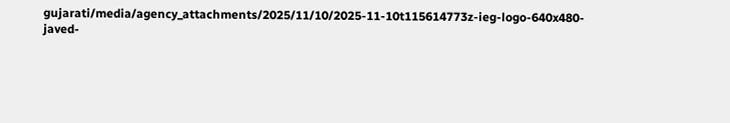gujarati/media/agency_attachments/2025/11/10/2025-11-10t115614773z-ieg-logo-640x480-javed-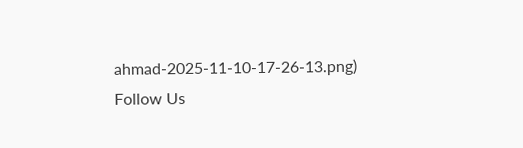ahmad-2025-11-10-17-26-13.png)
Follow Us